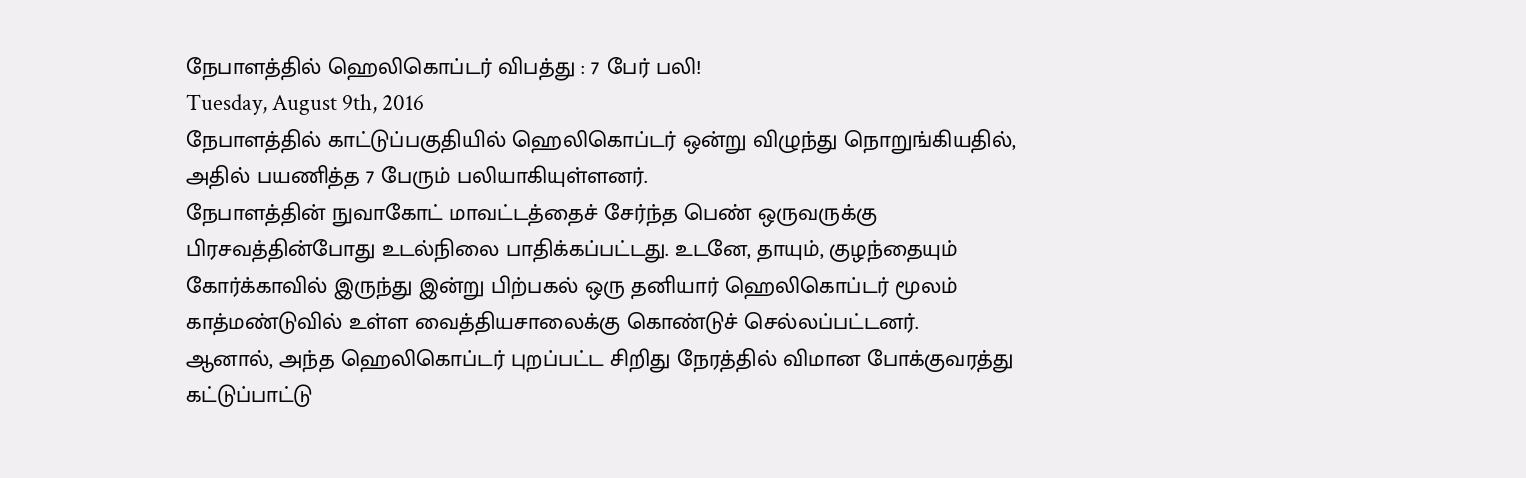நேபாளத்தில் ஹெலிகொப்டர் விபத்து : 7 பேர் பலி!
Tuesday, August 9th, 2016
நேபாளத்தில் காட்டுப்பகுதியில் ஹெலிகொப்டர் ஒன்று விழுந்து நொறுங்கியதில், அதில் பயணித்த 7 பேரும் பலியாகியுள்ளனர்.
நேபாளத்தின் நுவாகோட் மாவட்டத்தைச் சேர்ந்த பெண் ஒருவருக்கு பிரசவத்தின்போது உடல்நிலை பாதிக்கப்பட்டது. உடனே, தாயும், குழந்தையும் கோர்க்காவில் இருந்து இன்று பிற்பகல் ஒரு தனியார் ஹெலிகொப்டர் மூலம் காத்மண்டுவில் உள்ள வைத்தியசாலைக்கு கொண்டுச் செல்லப்பட்டனர்.
ஆனால், அந்த ஹெலிகொப்டர் புறப்பட்ட சிறிது நேரத்தில் விமான போக்குவரத்து கட்டுப்பாட்டு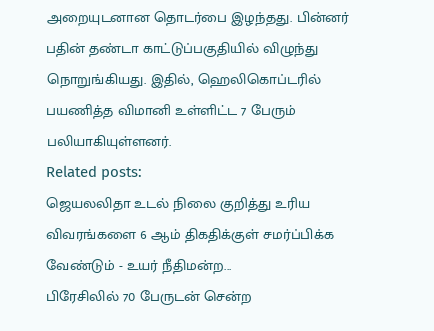அறையுடனான தொடர்பை இழந்தது. பின்னர் பதின் தண்டா காட்டுப்பகுதியில் விழுந்து நொறுங்கியது. இதில், ஹெலிகொப்டரில் பயணித்த விமானி உள்ளிட்ட 7 பேரும் பலியாகியுள்ளனர்.
Related posts:
ஜெயலலிதா உடல் நிலை குறித்து உரிய விவரங்களை 6 ஆம் திகதிக்குள் சமர்ப்பிக்க வேண்டும் - உயர் நீதிமன்ற...
பிரேசிலில் 70 பேருடன் சென்ற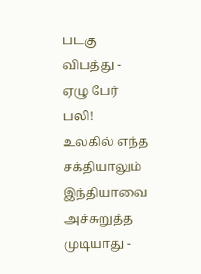படகு விபத்து - ஏழு பேர் பலி!
உலகில் எந்த சக்தியாலும் இந்தியாவை அச்சுறுத்த முடியாது -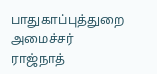பாதுகாப்புத்துறை அமைச்சர் ராஜ்நாத்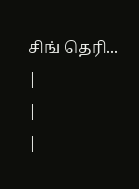சிங் தெரி...
|
|
|